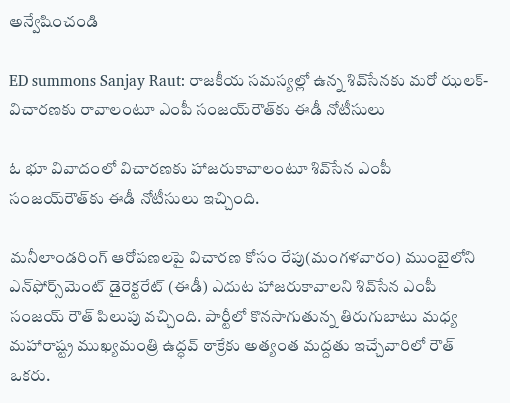అన్వేషించండి

ED summons Sanjay Raut: రాజకీయ సమస్యల్లో ఉన్న శివ్‌సేనకు మరో ఝలక్‌- విచారణకు రావాలంటూ ఎంపీ సంజయ్‌రౌత్‌కు ఈడీ నోటీసులు

ఓ భూ వివాదంలో విచారణకు హాజరుకావాలంటూ శివ్‌సేన ఎంపీ సంజయ్‌రౌత్‌కు ఈడీ నోటీసులు ఇచ్చింది.

మనీలాండరింగ్ ఆరోపణలపై విచారణ కోసం రేపు(మంగళవారం) ముంబైలోని ఎన్‌ఫోర్స్‌మెంట్ డైరెక్టరేట్ (ఈడీ) ఎదుట హాజరుకావాలని శివ్‌సేన ఎంపీ సంజయ్ రౌత్ పిలుపు వచ్చింది. పార్టీలో కొనసాగుతున్న తిరుగుబాటు మధ్య మహారాష్ట్ర ముఖ్యమంత్రి ఉద్ధవ్ ఠాక్రేకు అత్యంత మద్దతు ఇచ్చేవారిలో రౌత్ ఒకరు.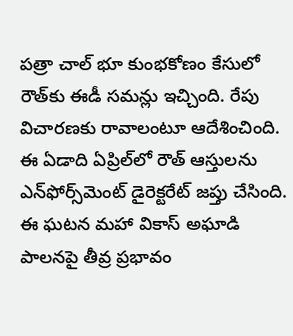పత్రా చాల్ భూ కుంభకోణం కేసులో రౌత్‌కు ఈడీ సమన్లు ఇచ్చింది. రేపు విచారణకు రావాలంటూ ఆదేశించింది. ఈ ఏడాది ఏప్రిల్‌లో రౌత్ ఆస్తులను ఎన్‌ఫోర్స్‌మెంట్ డైరెక్టరేట్ జప్తు చేసింది. ఈ ఘటన మహా వికాస్ అఘాడి పాలనపై తీవ్ర ప్రభావం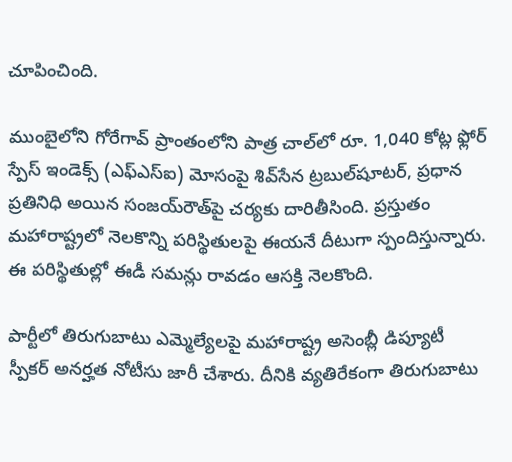చూపించింది.

ముంబైలోని గోరేగావ్ ప్రాంతంలోని పాత్ర చాల్‌లో రూ. 1,040 కోట్ల ఫ్లోర్ స్పేస్ ఇండెక్స్ (ఎఫ్‌ఎస్‌ఐ) మోసంపై శివ్‌సేన ట్రబుల్‌షూటర్, ప్రధాన ప్రతినిధి అయిన సంజయ్‌రౌత్‌పై చర్యకు దారితీసింది. ప్రస్తుతం మహారాష్ట్రలో నెలకొన్ని పరిస్థితులపై ఈయనే దీటుగా స్పందిస్తున్నారు. ఈ పరిస్థితుల్లో ఈడీ సమన్లు రావడం ఆసక్తి నెలకొంది.

పార్టీలో తిరుగుబాటు ఎమ్మెల్యేలపై మహారాష్ట్ర అసెంబ్లీ డిప్యూటీ స్పీకర్ అనర్హత నోటీసు జారీ చేశారు. దీనికి వ్యతిరేకంగా తిరుగుబాటు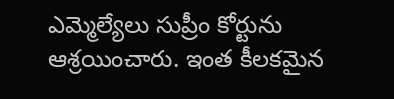ఎమ్మెల్యేలు సుప్రీం కోర్టును ఆశ్రయించారు. ఇంత కీలకమైన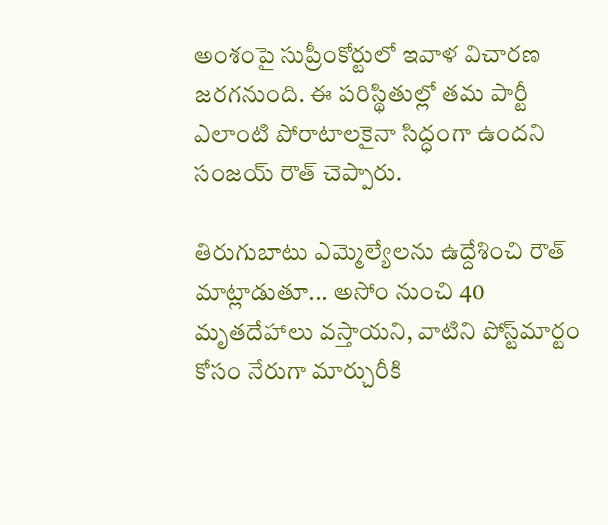అంశంపై సుప్రీంకోర్టులో ఇవాళ విచారణ జరగనుంది. ఈ పరిస్థితుల్లో తమ పార్టీ ఎలాంటి పోరాటాలకైనా సిద్ధంగా ఉందని సంజయ్‌ రౌత్ చెప్పారు.

తిరుగుబాటు ఎమ్మెల్యేలను ఉద్దేశించి రౌత్ మాట్లాడుతూ... అసోం నుంచి 40 మృతదేహాలు వస్తాయని, వాటిని పోస్ట్‌మార్టం కోసం నేరుగా మార్చురీకి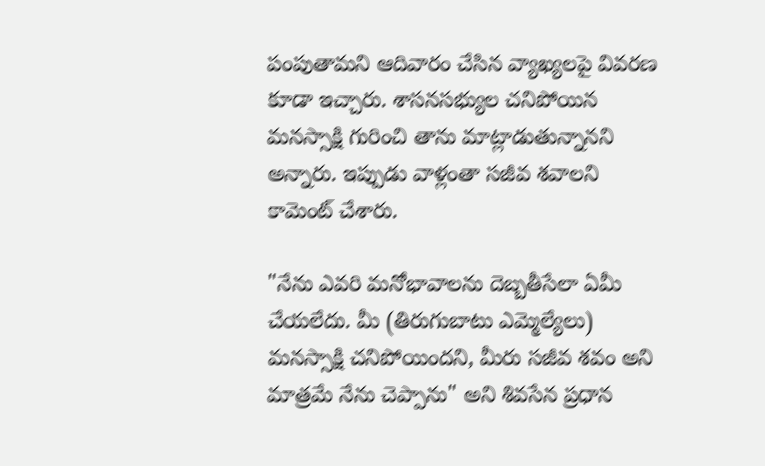పంపుతామని ఆదివారం చేసిన వ్యాఖ్యలపై వివరణ కూడా ఇచ్చారు. శాసనసభ్యుల చనిపోయిన మనస్సాక్షి గురించి తాను మాట్లాడుతున్నానని అన్నారు. ఇప్పుడు వాళ్లంతా సజీవ శవాలని కామెంట్ చేశారు.

"నేను ఎవరి మనోభావాలను దెబ్బతీసేలా ఏమీ చేయలేదు. మీ (తిరుగుబాటు ఎమ్మెల్యేలు) మనస్సాక్షి చనిపోయిందని, మీరు సజీవ శవం అని మాత్రమే నేను చెప్పాను" అని శివసేన ప్రధాన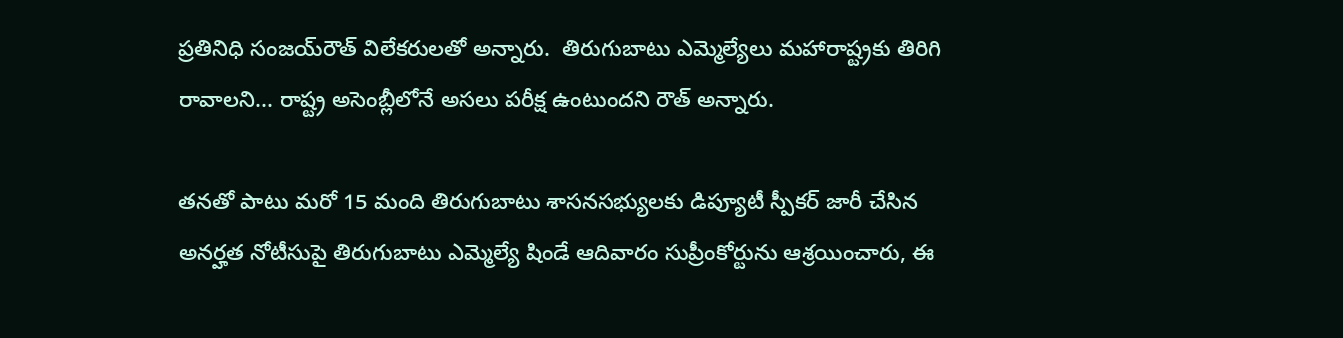ప్రతినిధి సంజయ్‌రౌత్‌ విలేకరులతో అన్నారు.  తిరుగుబాటు ఎమ్మెల్యేలు మహారాష్ట్రకు తిరిగి రావాలని... రాష్ట్ర అసెంబ్లీలోనే అసలు పరీక్ష ఉంటుందని రౌత్ అన్నారు.

తనతో పాటు మరో 15 మంది తిరుగుబాటు శాసనసభ్యులకు డిప్యూటీ స్పీకర్ జారీ చేసిన అనర్హత నోటీసుపై తిరుగుబాటు ఎమ్మెల్యే షిండే ఆదివారం సుప్రీంకోర్టును ఆశ్రయించారు, ఈ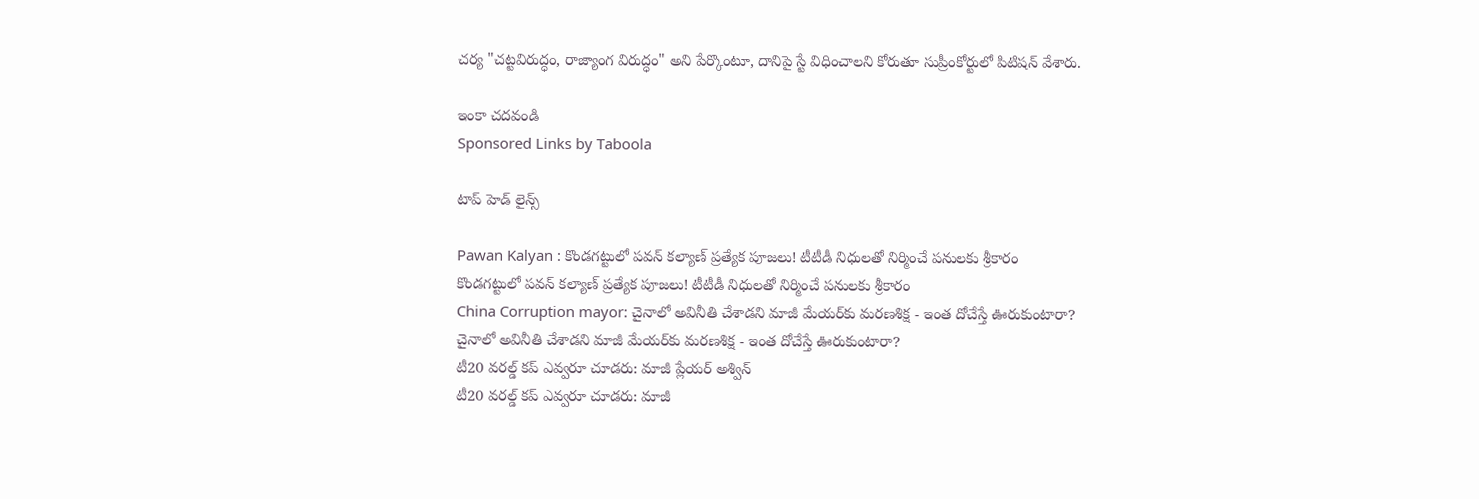చర్య "చట్టవిరుద్ధం, రాజ్యాంగ విరుద్ధం" అని పేర్కొంటూ, దానిపై స్టే విధించాలని కోరుతూ సుప్రీంకోర్టులో పిటిషన్ వేశారు.

ఇంకా చదవండి
Sponsored Links by Taboola

టాప్ హెడ్ లైన్స్

Pawan Kalyan : కొండగట్టులో పవన్ కల్యాణ్ ప్రత్యేక పూజలు! టీటీడీ నిధులతో నిర్మించే పనులకు శ్రీకారం
కొండగట్టులో పవన్ కల్యాణ్ ప్రత్యేక పూజలు! టీటీడీ నిధులతో నిర్మించే పనులకు శ్రీకారం
China Corruption mayor: చైనాలో అవినీతి చేశాడని మాజీ మేయర్‌కు మరణశిక్ష - ఇంత దోచేస్తే ఊరుకుంటారా?
చైనాలో అవినీతి చేశాడని మాజీ మేయర్‌కు మరణశిక్ష - ఇంత దోచేస్తే ఊరుకుంటారా?
టీ20 వరల్డ్ కప్ ఎవ్వరూ చూడరు: మాజీ ప్లేయర్ అశ్విన్
టీ20 వరల్డ్ కప్ ఎవ్వరూ చూడరు: మాజీ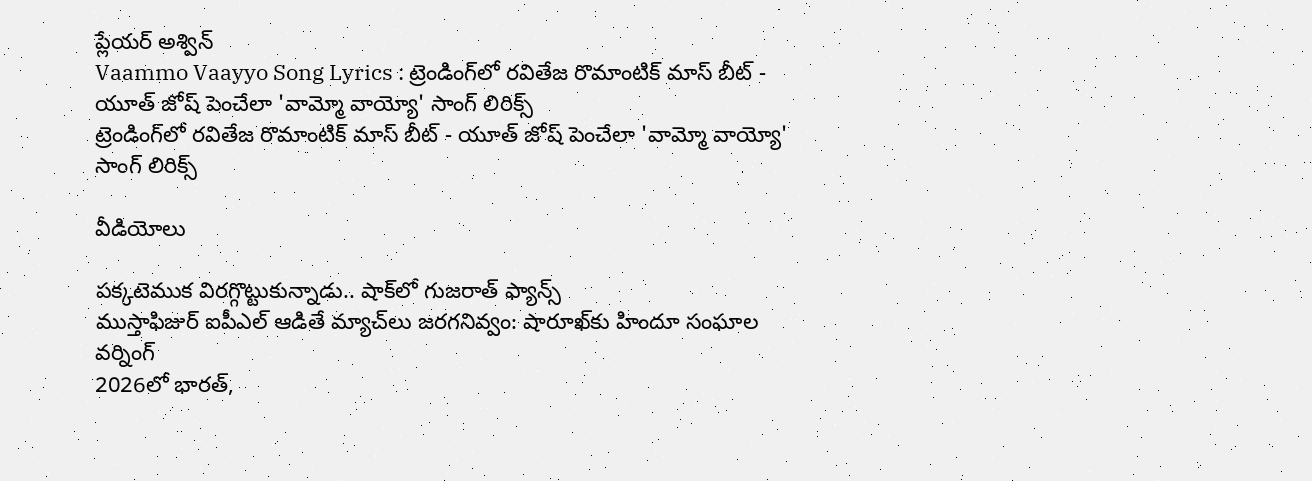ప్లేయర్ అశ్విన్
Vaammo Vaayyo Song Lyrics : ట్రెండింగ్‌లో రవితేజ రొమాంటిక్ మాస్ బీట్ - యూత్ జోష్ పెంచేలా 'వామ్మో వాయ్యో' సాంగ్ లిరిక్స్
ట్రెండింగ్‌లో రవితేజ రొమాంటిక్ మాస్ బీట్ - యూత్ జోష్ పెంచేలా 'వామ్మో వాయ్యో' సాంగ్ లిరిక్స్

వీడియోలు

పక్కటెముక విరగ్గొట్టుకున్నాడు.. షాక్‌లో గుజరాత్ ఫ్యాన్స్
ముస్తాఫిజుర్‌ ఐపీఎల్ ఆడితే మ్యాచ్‌లు జరగనివ్వం: షారూఖ్‌కు హిందూ సంఘాల వర్నింగ్
2026లో భారత్,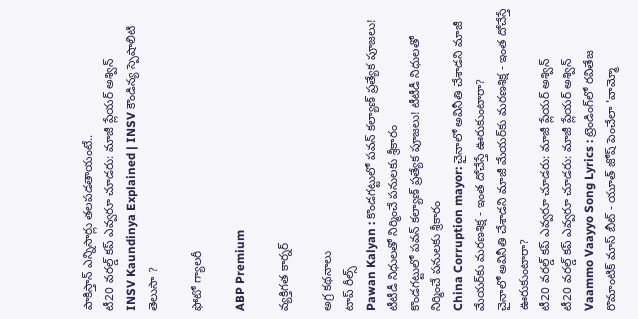పాకిస్తాన్ ఎన్నిసార్లు తలపడతాయంటే..
టీ20 వరల్డ్ కప్ ఎవ్వరూ చూడరు: మాజీ ప్లేయర్ అశ్విన్
INSV Kaundinya Explained | INSV కౌండిన్య స్పెషాలిటి తెలుసా ?

ఫోటో గ్యాలరీ

ABP Premium

వ్యక్తిగత కార్నర్

అగ్ర కథనాలు
టాప్ రీల్స్
Pawan Kalyan : కొండగట్టులో పవన్ కల్యాణ్ ప్రత్యేక పూజలు! టీటీడీ నిధులతో నిర్మించే పనులకు శ్రీకారం
కొండగట్టులో పవన్ కల్యాణ్ ప్రత్యేక పూజలు! టీటీడీ నిధులతో నిర్మించే పనులకు శ్రీకారం
China Corruption mayor: చైనాలో అవినీతి చేశాడని మాజీ మేయర్‌కు మరణశిక్ష - ఇంత దోచేస్తే ఊరుకుంటారా?
చైనాలో అవినీతి చేశాడని మాజీ మేయర్‌కు మరణశిక్ష - ఇంత దోచేస్తే ఊరుకుంటారా?
టీ20 వరల్డ్ కప్ ఎవ్వరూ చూడరు: మాజీ ప్లేయర్ అశ్విన్
టీ20 వరల్డ్ కప్ ఎవ్వరూ చూడరు: మాజీ ప్లేయర్ అశ్విన్
Vaammo Vaayyo Song Lyrics : ట్రెండింగ్‌లో రవితేజ రొమాంటిక్ మాస్ బీట్ - యూత్ జోష్ పెంచేలా 'వామ్మో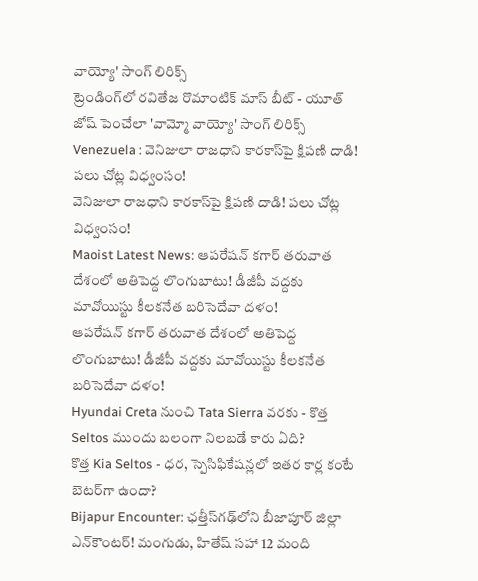వాయ్యో' సాంగ్ లిరిక్స్
ట్రెండింగ్‌లో రవితేజ రొమాంటిక్ మాస్ బీట్ - యూత్ జోష్ పెంచేలా 'వామ్మో వాయ్యో' సాంగ్ లిరిక్స్
Venezuela : వెనిజులా రాజధాని కారకాస్‌పై క్షిపణి దాడి! పలు చోట్ల విధ్వంసం!
వెనిజులా రాజధాని కారకాస్‌పై క్షిపణి దాడి! పలు చోట్ల విధ్వంసం!
Maoist Latest News: ఆపరేషన్ కగార్ తరువాత దేశంలో అతిపెద్ద లొంగుబాటు! డీజీపీ వద్దకు మావోయిస్టు కీలకనేత బరిసెదేవా దళం!
ఆపరేషన్ కగార్ తరువాత దేశంలో అతిపెద్ద లొంగుబాటు! డీజీపీ వద్దకు మావోయిస్టు కీలకనేత బరిసెదేవా దళం!
Hyundai Creta నుంచి Tata Sierra వరకు - కొత్త Seltos ముందు బలంగా నిలబడే కారు ఏది?
కొత్త Kia Seltos - ధర, స్పెసిఫికేషన్లలో ఇతర కార్ల కంటే బెటర్‌గా ఉందా?
Bijapur Encounter: ఛత్తీస్‌గఢ్‌లోని బీజాపూర్ జిల్లా ఎన్‌కౌంటర్‌! మంగుడు, హితేష్‌ సహా 12 మంది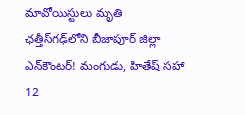మావోయిస్టులు మృతి
ఛత్తీస్‌గఢ్‌లోని బీజాపూర్ జిల్లా ఎన్‌కౌంటర్‌! మంగుడు, హితేష్‌ సహా 12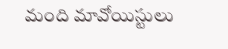మంది మావోయిస్టులు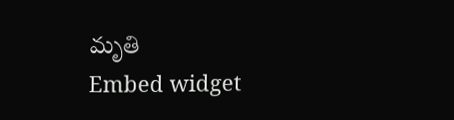మృతి
Embed widget